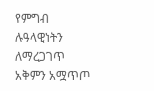የምግብ ሉዓላዊነትን ለማረጋገጥ አቅምን አሟጥጦ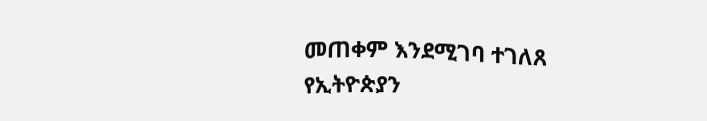መጠቀም እንደሚገባ ተገለጸ
የኢትዮጵያን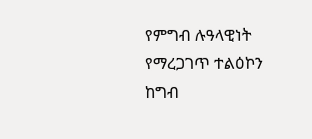የምግብ ሉዓላዊነት የማረጋገጥ ተልዕኮን ከግብ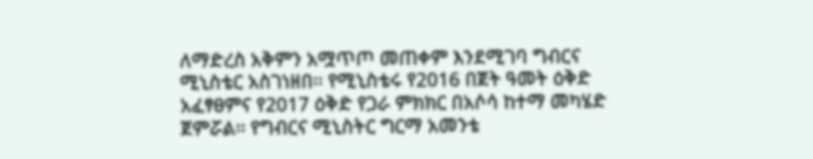ለማድረስ አቅምን አሟጥጦ መጠቀም እንደሚገባ ግብርና ሚኒስቴር አስገነዘበ፡፡ የሚኒስቴሩ የ2016 በጀት ዓመት ዕቅድ አፈፃፀምና የ2017 ዕቅድ የጋራ ምክክር በአሶሳ ከተማ መካሄድ ጀምሯል፡፡ የግብርና ሚኒስትር ግርማ አመንቴ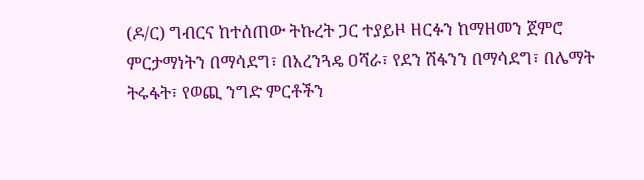(ዶ/ር) ግብርና ከተሰጠው ትኩረት ጋር ተያይዞ ዘርፉን ከማዘመን ጀምሮ ምርታማነትን በማሳደግ፣ በአረንጓዴ ዐሻራ፣ የደን ሽፋንን በማሳደግ፣ በሌማት ትሩፋት፣ የወጪ ንግድ ምርቶችን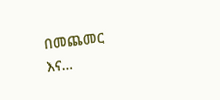በመጨመር እና…